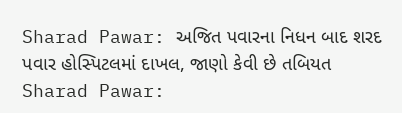Sharad Pawar: અજિત પવારના નિધન બાદ શરદ પવાર હોસ્પિટલમાં દાખલ, જાણો કેવી છે તબિયત
Sharad Pawar: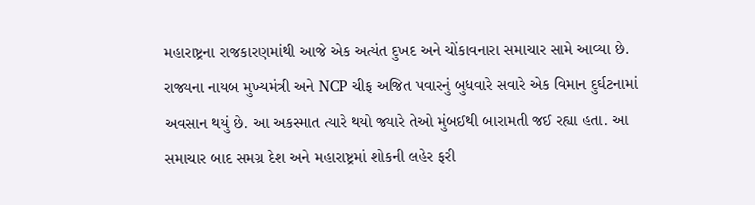મહારાષ્ટ્રના રાજકારણમાંથી આજે એક અત્યંત દુખદ અને ચોંકાવનારા સમાચાર સામે આવ્યા છે. રાજ્યના નાયબ મુખ્યમંત્રી અને NCP ચીફ અજિત પવારનું બુધવારે સવારે એક વિમાન દુર્ઘટનામાં અવસાન થયું છે. આ અકસ્માત ત્યારે થયો જ્યારે તેઓ મુંબઈથી બારામતી જઈ રહ્યા હતા. આ સમાચાર બાદ સમગ્ર દેશ અને મહારાષ્ટ્રમાં શોકની લહેર ફરી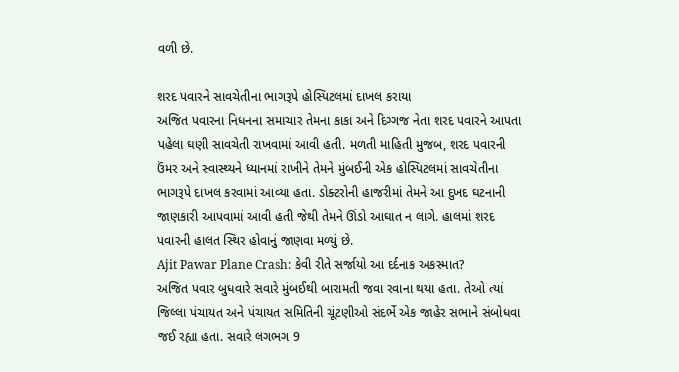વળી છે.

શરદ પવારને સાવચેતીના ભાગરૂપે હોસ્પિટલમાં દાખલ કરાયા
અજિત પવારના નિધનના સમાચાર તેમના કાકા અને દિગ્ગજ નેતા શરદ પવારને આપતા પહેલા ઘણી સાવચેતી રાખવામાં આવી હતી. મળતી માહિતી મુજબ, શરદ પવારની ઉંમર અને સ્વાસ્થ્યને ધ્યાનમાં રાખીને તેમને મુંબઈની એક હોસ્પિટલમાં સાવચેતીના ભાગરૂપે દાખલ કરવામાં આવ્યા હતા. ડોક્ટરોની હાજરીમાં તેમને આ દુખદ ઘટનાની જાણકારી આપવામાં આવી હતી જેથી તેમને ઊંડો આઘાત ન લાગે. હાલમાં શરદ પવારની હાલત સ્થિર હોવાનું જાણવા મળ્યું છે.
Ajit Pawar Plane Crash: કેવી રીતે સર્જાયો આ દર્દનાક અકસ્માત?
અજિત પવાર બુધવારે સવારે મુંબઈથી બારામતી જવા રવાના થયા હતા. તેઓ ત્યાં જિલ્લા પંચાયત અને પંચાયત સમિતિની ચૂંટણીઓ સંદર્ભે એક જાહેર સભાને સંબોધવા જઈ રહ્યા હતા. સવારે લગભગ 9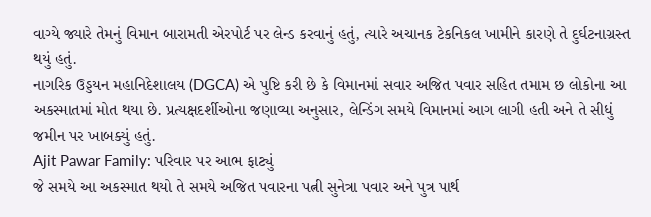વાગ્યે જ્યારે તેમનું વિમાન બારામતી એરપોર્ટ પર લેન્ડ કરવાનું હતું, ત્યારે અચાનક ટેકનિકલ ખામીને કારણે તે દુર્ઘટનાગ્રસ્ત થયું હતું.
નાગરિક ઉડ્ડયન મહાનિદેશાલય (DGCA) એ પુષ્ટિ કરી છે કે વિમાનમાં સવાર અજિત પવાર સહિત તમામ છ લોકોના આ અકસ્માતમાં મોત થયા છે. પ્રત્યક્ષદર્શીઓના જણાવ્યા અનુસાર, લેન્ડિંગ સમયે વિમાનમાં આગ લાગી હતી અને તે સીધું જમીન પર ખાબક્યું હતું.
Ajit Pawar Family: પરિવાર પર આભ ફાટ્યું
જે સમયે આ અકસ્માત થયો તે સમયે અજિત પવારના પત્ની સુનેત્રા પવાર અને પુત્ર પાર્થ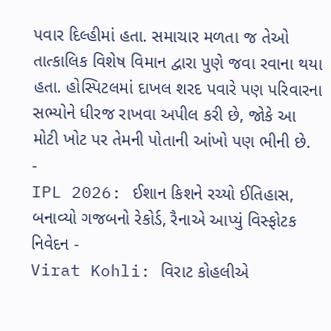પવાર દિલ્હીમાં હતા. સમાચાર મળતા જ તેઓ તાત્કાલિક વિશેષ વિમાન દ્વારા પુણે જવા રવાના થયા હતા. હોસ્પિટલમાં દાખલ શરદ પવારે પણ પરિવારના સભ્યોને ધીરજ રાખવા અપીલ કરી છે, જોકે આ મોટી ખોટ પર તેમની પોતાની આંખો પણ ભીની છે.
-
IPL 2026: ઈશાન કિશને રચ્યો ઈતિહાસ, બનાવ્યો ગજબનો રેકોર્ડ, રૈનાએ આપ્યું વિસ્ફોટક નિવેદન -
Virat Kohli: વિરાટ કોહલીએ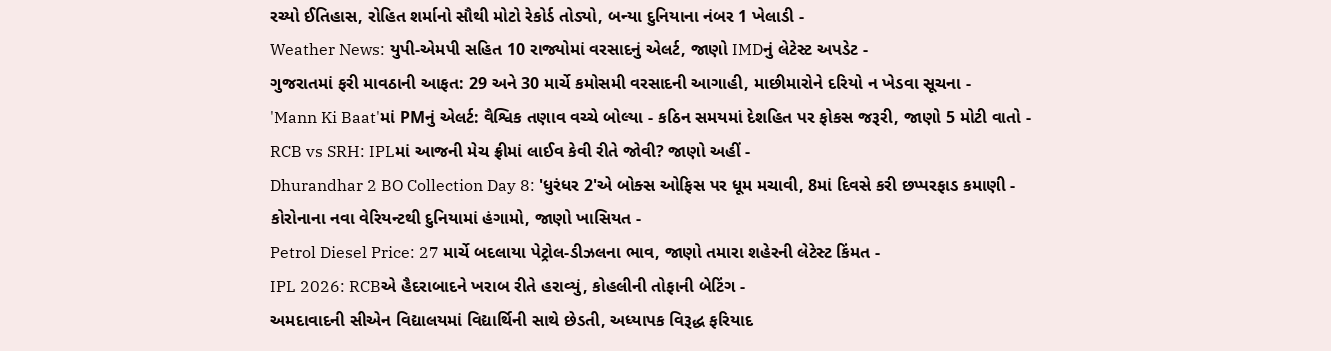રચ્યો ઈતિહાસ, રોહિત શર્માનો સૌથી મોટો રેકોર્ડ તોડ્યો, બન્યા દુનિયાના નંબર 1 ખેલાડી -
Weather News: યુપી-એમપી સહિત 10 રાજ્યોમાં વરસાદનું એલર્ટ, જાણો IMDનું લેટેસ્ટ અપડેટ -
ગુજરાતમાં ફરી માવઠાની આફત: 29 અને 30 માર્ચે કમોસમી વરસાદની આગાહી, માછીમારોને દરિયો ન ખેડવા સૂચના -
'Mann Ki Baat'માં PMનું એલર્ટ: વૈશ્વિક તણાવ વચ્ચે બોલ્યા - કઠિન સમયમાં દેશહિત પર ફોકસ જરૂરી, જાણો 5 મોટી વાતો -
RCB vs SRH: IPLમાં આજની મેચ ફ્રીમાં લાઈવ કેવી રીતે જોવી? જાણો અહીં -
Dhurandhar 2 BO Collection Day 8: 'ધુરંધર 2'એ બોક્સ ઓફિસ પર ધૂમ મચાવી, 8માં દિવસે કરી છપ્પરફાડ કમાણી -
કોરોનાના નવા વેરિયન્ટથી દુનિયામાં હંગામો, જાણો ખાસિયત -
Petrol Diesel Price: 27 માર્ચે બદલાયા પેટ્રોલ-ડીઝલના ભાવ, જાણો તમારા શહેરની લેટેસ્ટ કિંમત -
IPL 2026: RCBએ હૈદરાબાદને ખરાબ રીતે હરાવ્યું, કોહલીની તોફાની બેટિંગ -
અમદાવાદની સીએન વિદ્યાલયમાં વિદ્યાર્થિની સાથે છેડતી, અધ્યાપક વિરૂદ્ધ ફરિયાદ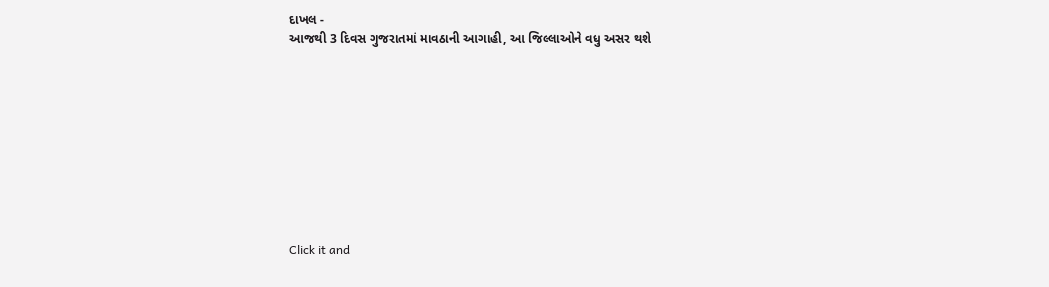દાખલ -
આજથી 3 દિવસ ગુજરાતમાં માવઠાની આગાહી, આ જિલ્લાઓને વધુ અસર થશે










Click it and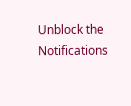Unblock the Notifications